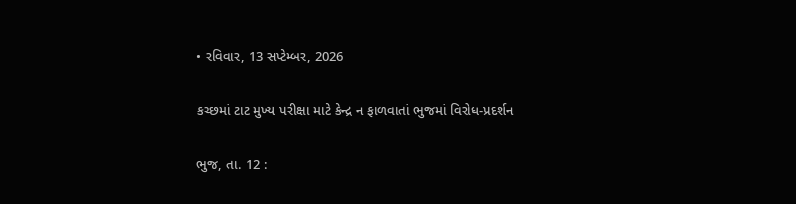• રવિવાર, 13 સપ્ટેમ્બર, 2026

કચ્છમાં ટાટ મુખ્ય પરીક્ષા માટે કેન્દ્ર ન ફાળવાતાં ભુજમાં વિરોધ-પ્રદર્શન

ભુજ, તા. 12 :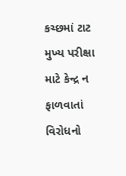કચ્છમાં ટાટ મુખ્ય પરીક્ષા માટે કેન્દ્ર ન ફાળવાતાં વિરોધનો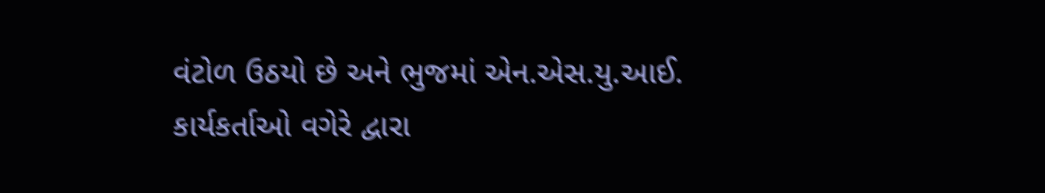વંટોળ ઉઠયો છે અને ભુજમાં એન.એસ.યુ.આઈ. કાર્યકર્તાઓ વગેરે દ્વારા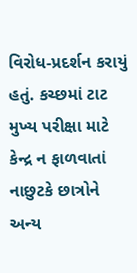વિરોધ-પ્રદર્શન કરાયું હતું. કચ્છમાં ટાટ મુખ્ય પરીક્ષા માટે કેન્દ્ર ન ફાળવાતાં નાછુટકે છાત્રોને અન્ય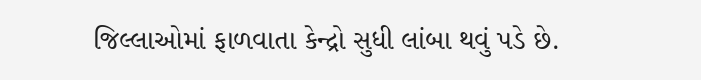જિલ્લાઓમાં ફાળવાતા કેન્દ્રો સુધી લાંબા થવું પડે છે.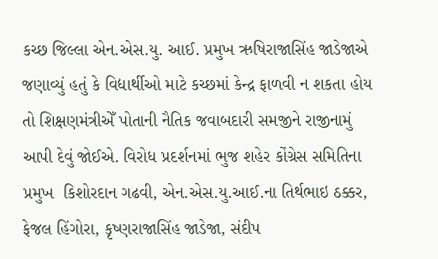કચ્છ જિલ્લા એન.એસ.યુ. આઈ. પ્રમુખ ઋષિરાજાસિંહ જાડેજાએ જણાવ્યું હતું કે વિદ્યાર્થીઓ માટે કચ્છમાં કેન્દ્ર ફાળવી ન શકતા હોય તો શિક્ષણમંત્રીએઁ પોતાની નૈતિક જવાબદારી સમજીને રાજીનામું આપી દેવું જોઈએ. વિરોધ પ્રદર્શનમાં ભુજ શહેર કોંગ્રેસ સમિતિના પ્રમુખ  કિશોરદાન ગઢવી, એન.એસ.યુ.આઈ.ના તિર્થભાઇ ઠક્કર, ફેજલ હિંગોરા, કૃષ્ણરાજાસિંહ જાડેજા, સંદીપ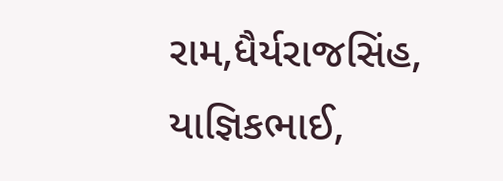રામ,ધૈર્યરાજસિંહ, યાજ્ઞિકભાઈ,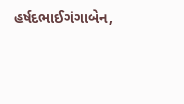હર્ષદભાઈગંગાબેન,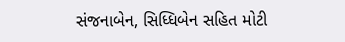સંજનાબેન, સિધ્ધિબેન સહિત મોટી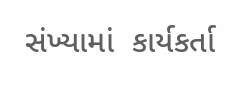સંખ્યામાં  કાર્યકર્તા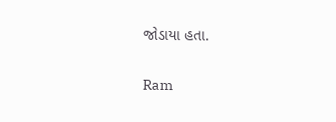જોડાયા હતા.

Ram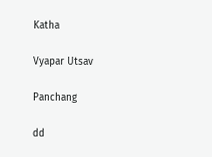Katha

Vyapar Utsav

Panchang

dd